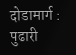दोडामार्ग : पुढारी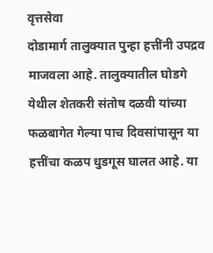वृत्तसेवा
दोडामार्ग तालुक्यात पुन्हा हत्तींनी उपद्रव माजवला आहे. तालुक्यातील घोडगे येथील शेतकरी संतोष दळवी यांच्या फळबागेत गेल्या पाच दिवसांपासून या हत्तींचा कळप धुडगूस घालत आहे. या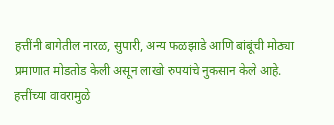हत्तींनी बागेतील नारळ, सुपारी, अन्य फळझाडे आणि बांबूंची मोठ्या प्रमाणात मोडतोड केली असून लाखो रुपयांचे नुकसान केले आहे. हत्तींच्या वावरामुळे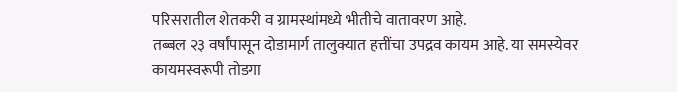परिसरातील शेतकरी व ग्रामस्थांमध्ये भीतीचे वातावरण आहे.
तब्बल २३ वर्षांपासून दोडामार्ग तालुक्यात हत्तींचा उपद्रव कायम आहे. या समस्येवर कायमस्वरूपी तोडगा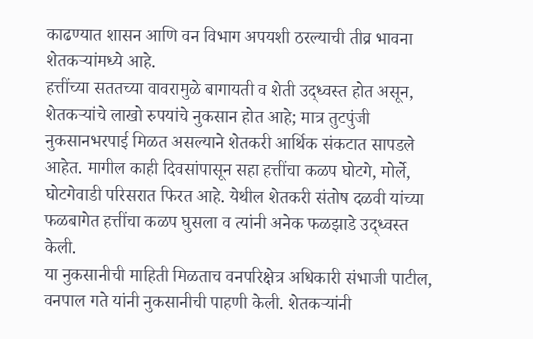काढण्यात शासन आणि वन विभाग अपयशी ठरल्याची तीव्र भावना शेतकऱ्यांमध्ये आहे.
हत्तींच्या सततच्या वावरामुळे बागायती व शेती उद्ध्वस्त होत असून, शेतकऱ्यांचे लाखो रुपयांचे नुकसान होत आहे; मात्र तुटपुंजी नुकसानभरपाई मिळत असल्याने शेतकरी आर्थिक संकटात सापडले आहेत. मागील काही दिवसांपासून सहा हत्तींचा कळप घोटगे, मोर्ले, घोटगेवाडी परिसरात फिरत आहे. येथील शेतकरी संतोष दळवी यांच्या फळबागेत हत्तींचा कळप घुसला व त्यांनी अनेक फळझाडे उद्ध्वस्त केली.
या नुकसानीची माहिती मिळताच वनपरिक्षेत्र अधिकारी संभाजी पाटील, वनपाल गते यांनी नुकसानीची पाहणी केली. शेतकऱ्यांनी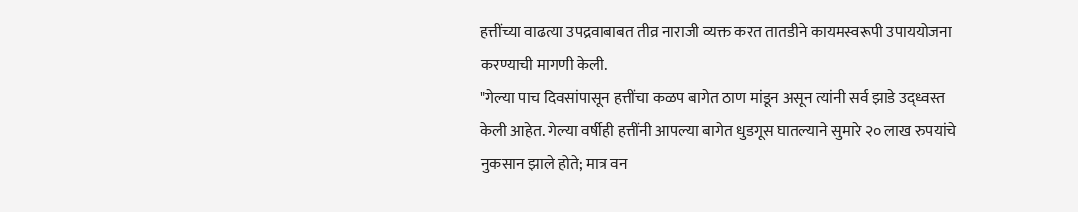हत्तींच्या वाढत्या उपद्रवाबाबत तीव्र नाराजी व्यक्त करत तातडीने कायमस्वरूपी उपाययोजना करण्याची मागणी केली.
"गेल्या पाच दिवसांपासून हत्तींचा कळप बागेत ठाण मांडून असून त्यांनी सर्व झाडे उद्ध्वस्त केली आहेत. गेल्या वर्षीही हत्तींनी आपल्या बागेत धुडगूस घातल्याने सुमारे २० लाख रुपयांचे नुकसान झाले होते; मात्र वन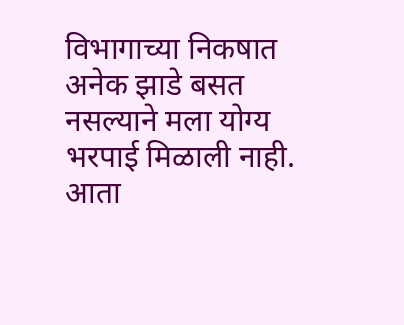विभागाच्या निकषात अनेक झाडे बसत नसल्याने मला योग्य भरपाई मिळाली नाही. आता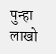पुन्हा लाखो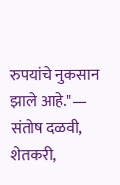रुपयांचे नुकसान झाले आहे."— संतोष दळवी, शेतकरी,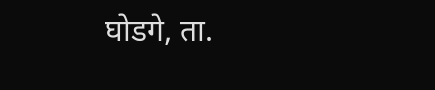घोडगे, ता.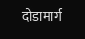दोडामार्ग